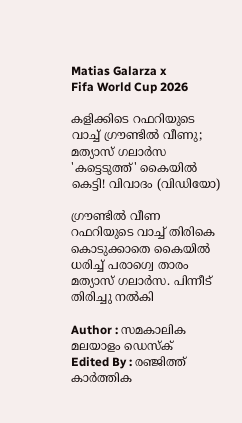Matias Galarza x
Fifa World Cup 2026

കളിക്കിടെ റഫറിയുടെ വാച്ച് ഗ്രൗണ്ടിൽ വീണു; മത്യാസ് ഗലാർസ 'കട്ടെടുത്ത്' കൈയിൽ കെട്ടി! വിവാദം (വിഡിയോ)

ഗ്രൗണ്ടിൽ വീണ റഫറിയുടെ വാച്ച് തിരികെ കൊടുക്കാതെ കൈയിൽ ധരിച്ച് പരാഗ്വെ താരം മത്യാസ് ഗലാർസ. പിന്നീട് തിരിച്ചു നൽകി

Author : സമകാലിക മലയാളം ഡെസ്ക്
Edited By : രഞ്ജിത്ത് കാർത്തിക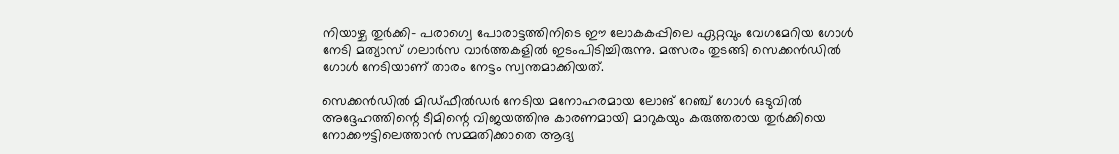നിയാഴ്ച തുർക്കി- പരാഗ്വെ പോരാട്ടത്തിനിടെ ഈ ലോകകപ്പിലെ ഏറ്റവും വേഗമേറിയ ഗോൾ നേടി മത്യാസ് ഗലാർസ വാർത്തകളിൽ ഇടംപിടിച്ചിരുന്നു. മത്സരം തുടങ്ങി സെക്കൻഡിൽ ഗോൾ നേടിയാണ് താരം നേട്ടം സ്വന്തമാക്കിയത്.

സെക്കൻഡിൽ മിഡ്ഫീൽഡർ നേടിയ മനോഹരമായ ലോങ് റേഞ്ച് ഗോൾ ഒടുവിൽ അദ്ദേഹത്തിന്റെ ടീമിന്റെ വിജയത്തിനു കാരണമായി മാറുകയും കരുത്തരായ തുർക്കിയെ നോക്കൗട്ടിലെത്താൻ സമ്മതിക്കാതെ ആദ്യ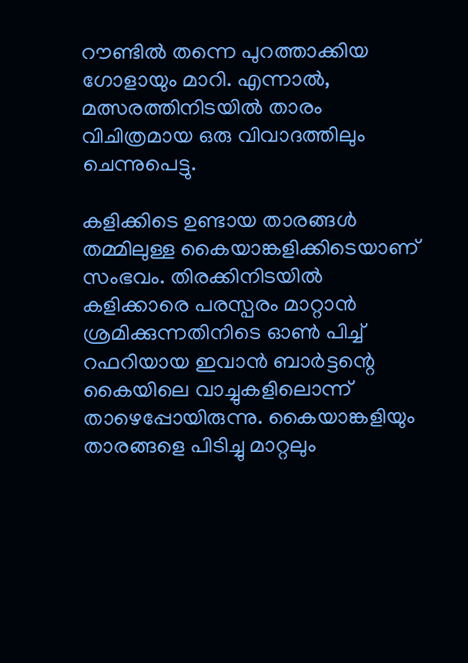റൗണ്ടിൽ തന്നെ പുറത്താക്കിയ ഗോളായും മാറി. എന്നാൽ, മത്സരത്തിനിടയിൽ താരം വിചിത്രമായ ഒരു വിവാദത്തിലും ചെന്നുപെട്ടു.

കളിക്കിടെ ഉണ്ടായ താരങ്ങൾ തമ്മിലുള്ള കൈയാങ്കളിക്കിടെയാണ് സംഭവം. തിരക്കിനിടയിൽ കളിക്കാരെ പരസ്പരം മാറ്റാൻ ശ്രമിക്കുന്നതിനിടെ ഓൺ പിച്ച് റഫറിയായ ഇവാൻ ബാർട്ടന്റെ കൈയിലെ വാച്ചുകളിലൊന്ന് താഴെപ്പോയിരുന്നു. കൈയാങ്കളിയും താരങ്ങളെ പിടിച്ചു മാറ്റലും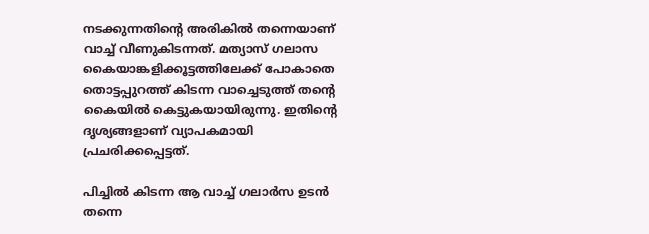നടക്കുന്നതിന്റെ അരികിൽ തന്നെയാണ് വാച്ച് വീണുകിടന്നത്. മത്യാസ് ഗലാസ കൈയാങ്കളിക്കൂട്ടത്തിലേക്ക് പോകാതെ തൊട്ടപ്പുറത്ത് കിടന്ന വാച്ചെടുത്ത് തന്റെ കൈയിൽ കെട്ടുകയായിരുന്നു. ഇതിന്റെ ദൃശ്യങ്ങളാണ് വ്യാപകമായി പ്രചരിക്കപ്പെട്ടത്.

പിച്ചിൽ കിടന്ന ആ വാച്ച് ഗലാർസ ഉടൻ തന്നെ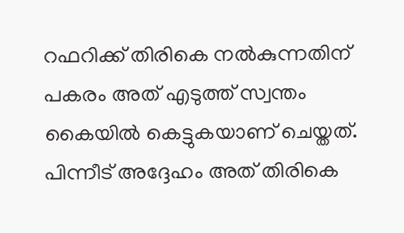റഫറിക്ക് തിരികെ നൽകുന്നതിന് പകരം അത് എടുത്ത് സ്വന്തം കൈയിൽ കെട്ടുകയാണ് ചെയ്തത്. പിന്നീട് അദ്ദേഹം അത് തിരികെ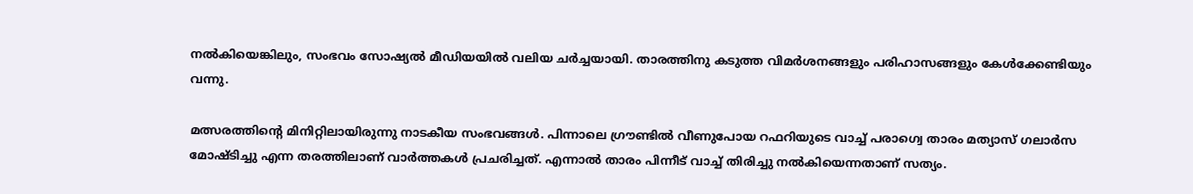നൽകിയെങ്കിലും, സംഭവം സോഷ്യൽ മീഡിയയിൽ വലിയ ചർച്ചയായി. താരത്തിനു കടുത്ത വിമർശനങ്ങളും പരിഹാസങ്ങളും കേൾക്കേണ്ടിയും വന്നു.

മത്സരത്തിന്റെ മിനിറ്റിലായിരുന്നു നാടകീയ സംഭവങ്ങൾ. പിന്നാലെ ഗ്രൗണ്ടിൽ വീണുപോയ റഫറിയുടെ വാച്ച് പരാഗ്വെ താരം മത്യാസ് ഗലാർസ മോഷ്ടിച്ചു എന്ന തരത്തിലാണ് വാർത്തകൾ പ്രചരിച്ചത്. എന്നാൽ താരം പിന്നീട് വാച്ച് തിരിച്ചു നൽകിയെന്നതാണ് സത്യം.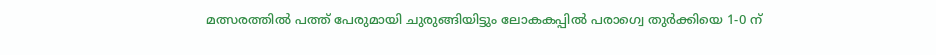മത്സരത്തിൽ പത്ത് പേരുമായി ചുരുങ്ങിയിട്ടും ലോകകപ്പിൽ പരാഗ്വെ തുർക്കിയെ 1-0 ന്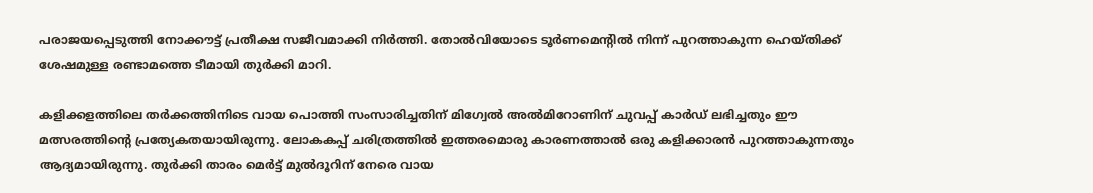പരാജയപ്പെടുത്തി നോക്കൗട്ട് പ്രതീക്ഷ സജീവമാക്കി നിർത്തി. തോൽവിയോടെ ടൂർണമെന്റിൽ നിന്ന് പുറത്താകുന്ന ഹെയ്തിക്ക് ശേഷമുള്ള രണ്ടാമത്തെ ടീമായി തുർക്കി മാറി.

കളിക്കളത്തിലെ തർക്കത്തിനിടെ വായ പൊത്തി സംസാരിച്ചതിന് മിഗ്വേൽ അൽമിറോണിന് ചുവപ്പ് കാർഡ് ലഭിച്ചതും ഈ മത്സരത്തിന്റെ പ്രത്യേകതയായിരുന്നു. ലോകകപ്പ് ചരിത്രത്തിൽ ഇത്തരമൊരു കാരണത്താൽ ഒരു കളിക്കാരൻ പുറത്താകുന്നതും ആദ്യമായിരുന്നു. തുർക്കി താരം മെർട്ട് മുൽദൂറിന് നേരെ വായ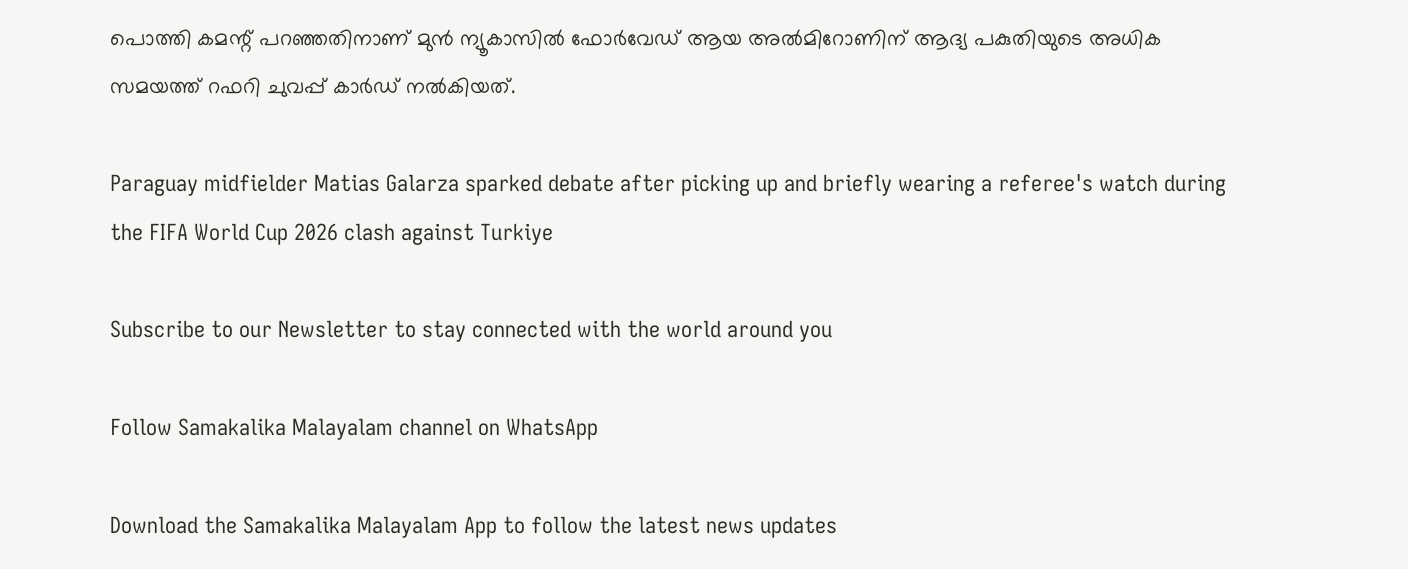പൊത്തി കമന്റ് പറഞ്ഞതിനാണ് മുൻ ന്യൂകാസിൽ ഫോർവേഡ് ആയ അൽമിറോണിന് ആദ്യ പകുതിയുടെ അധിക സമയത്ത് റഫറി ചുവപ്പ് കാർഡ് നൽകിയത്.

Paraguay midfielder Matias Galarza sparked debate after picking up and briefly wearing a referee's watch during the FIFA World Cup 2026 clash against Turkiye

Subscribe to our Newsletter to stay connected with the world around you

Follow Samakalika Malayalam channel on WhatsApp

Download the Samakalika Malayalam App to follow the latest news updates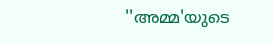''അമ്മ'യുടെ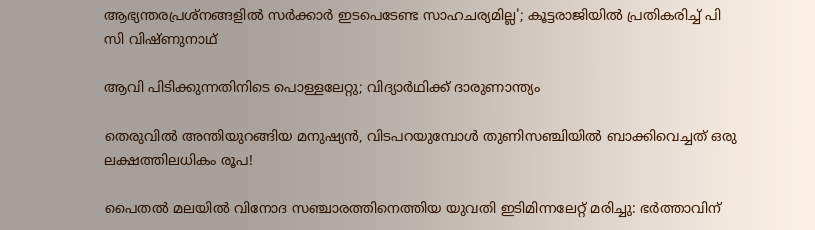ആഭ്യന്തരപ്രശ്‌നങ്ങളില്‍ സര്‍ക്കാര്‍ ഇടപെടേണ്ട സാഹചര്യമില്ല'; കൂട്ടരാജിയില്‍ പ്രതികരിച്ച് പി സി വിഷ്ണുനാഥ്

ആവി പിടിക്കുന്നതിനിടെ പൊള്ളലേറ്റു; വിദ്യാര്‍ഥിക്ക് ദാരുണാന്ത്യം

തെരുവില്‍ അന്തിയുറങ്ങിയ മനുഷ്യന്‍, വിടപറയുമ്പോള്‍ തുണിസഞ്ചിയില്‍ ബാക്കിവെച്ചത് ഒരു ലക്ഷത്തിലധികം രൂപ!

പൈതൽ മലയിൽ വിനോദ സഞ്ചാരത്തിനെത്തിയ യുവതി ഇടിമിന്നലേറ്റ് മരിച്ചു: ഭർത്താവിന്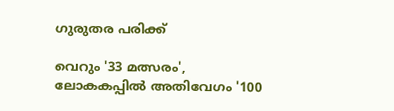ഗുരുതര പരിക്ക്

വെറും '33 മത്സരം', ലോകകപ്പിൽ അതിവേഗം '100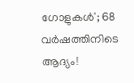ഗോളുകൾ'; 68 വർഷത്തിനിടെ ആദ്യം!